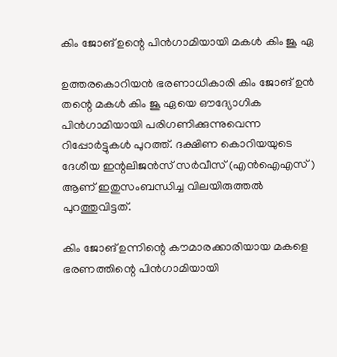കിം ജോങ് ഉന്റെ പിന്‍ഗാമിയായി മകള്‍ കിം ജൂ ഏ

ഉത്തരകൊറിയന്‍ ഭരണാധികാരി കിം ജോങ് ഉന്‍ തന്റെ മകള്‍ കിം ജൂ ഏയെ ഔദ്യോഗിക പിന്‍ഗാമിയായി പരിഗണിക്കുന്നുവെന്ന റിപ്പോര്‍ട്ടുകള്‍ പുറത്ത്. ദക്ഷിണ കൊറിയയുടെ ദേശീയ ഇന്റലിജന്‍സ് സര്‍വീസ് (എന്‍ഐഎസ്) ആണ് ഇതുസംബന്ധിച്ച വിലയിരുത്തല്‍ പുറത്തുവിട്ടത്.

കിം ജോങ് ഉന്നിന്റെ കൗമാരക്കാരിയായ മകളെ ഭരണത്തിന്റെ പിന്‍ഗാമിയായി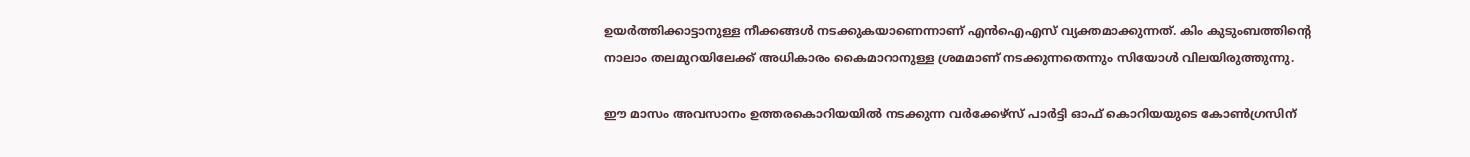ഉയർത്തിക്കാട്ടാനുള്ള നീക്കങ്ങള്‍ നടക്കുകയാണെന്നാണ് എന്‍ഐഎസ് വ്യക്തമാക്കുന്നത്. കിം കുടുംബത്തിന്റെ നാലാം തലമുറയിലേക്ക് അധികാരം കൈമാറാനുള്ള ശ്രമമാണ് നടക്കുന്നതെന്നും സിയോള്‍ വിലയിരുത്തുന്നു.

ഈ മാസം അവസാനം ഉത്തരകൊറിയയില്‍ നടക്കുന്ന വര്‍ക്കേഴ്സ് പാര്‍ട്ടി ഓഫ് കൊറിയയുടെ കോണ്‍ഗ്രസിന്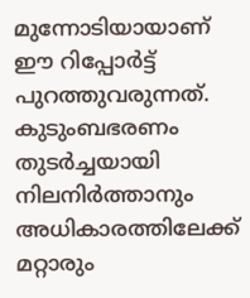മുന്നോടിയായാണ് ഈ റിപ്പോര്‍ട്ട് പുറത്തുവരുന്നത്. കുടുംബഭരണം തുടര്‍ച്ചയായി നിലനിര്‍ത്താനും അധികാരത്തിലേക്ക് മറ്റാരും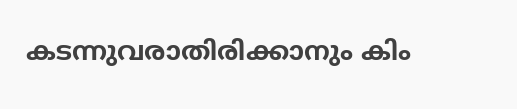കടന്നുവരാതിരിക്കാനും കിം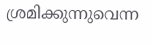ശ്രമിക്കുന്നുവെന്ന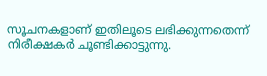സൂചനകളാണ് ഇതിലൂടെ ലഭിക്കുന്നതെന്ന് നിരീക്ഷകര്‍ ചൂണ്ടിക്കാട്ടുന്നു.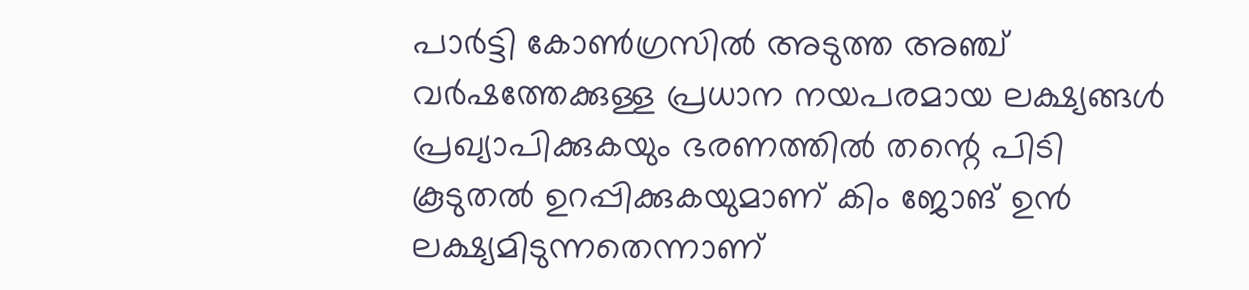പാര്‍ട്ടി കോണ്‍ഗ്രസില്‍ അടുത്ത അഞ്ച് വര്‍ഷത്തേക്കുള്ള പ്രധാന നയപരമായ ലക്ഷ്യങ്ങള്‍ പ്രഖ്യാപിക്കുകയും ഭരണത്തില്‍ തന്റെ പിടി കൂടുതല്‍ ഉറപ്പിക്കുകയുമാണ് കിം ജോങ് ഉന്‍ ലക്ഷ്യമിടുന്നതെന്നാണ്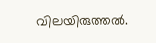വിലയിരുത്തല്‍.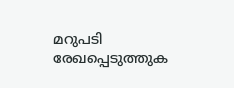മറുപടി രേഖപ്പെടുത്തുക